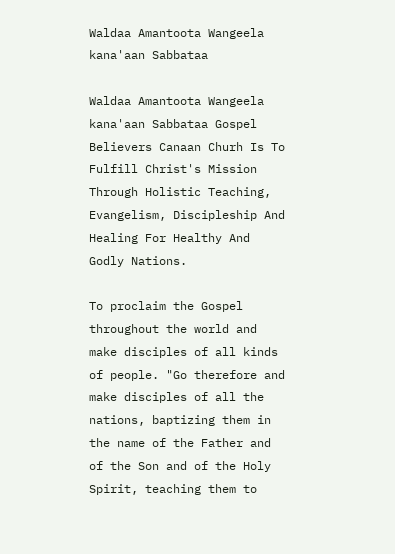Waldaa Amantoota Wangeela kana'aan Sabbataa

Waldaa Amantoota Wangeela kana'aan Sabbataa Gospel Believers Canaan Churh Is To Fulfill Christ's Mission Through Holistic Teaching, Evangelism, Discipleship And Healing For Healthy And Godly Nations.

To proclaim the Gospel throughout the world and make disciples of all kinds of people. "Go therefore and make disciples of all the nations, baptizing them in the name of the Father and of the Son and of the Holy Spirit, teaching them to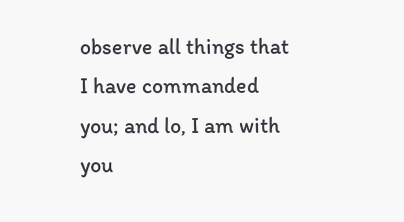observe all things that I have commanded you; and lo, I am with you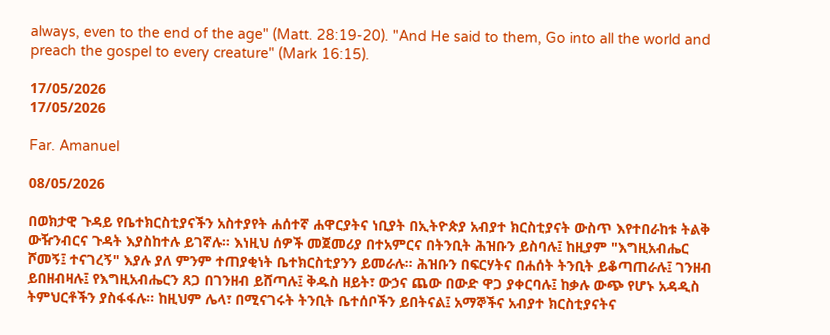always, even to the end of the age" (Matt. 28:19-20). "And He said to them, Go into all the world and preach the gospel to every creature" (Mark 16:15).

17/05/2026
17/05/2026

Far. Amanuel

08/05/2026

በወክታዊ ጉዳይ የቤተክርስቲያናችን አስተያየት ሐሰተኛ ሐዋርያትና ነቢያት በኢትዮጵያ አብያተ ክርስቲያናት ውስጥ እየተበራከቱ ትልቅ ውዥንብርና ጉዳት እያስከተሉ ይገኛሉ። እነዚህ ሰዎች መጀመሪያ በተአምርና በትንቢት ሕዝቡን ይስባሉ፤ ከዚያም "እግዚአብሔር ሾመኝ፤ ተናገረኝ" እያሉ ያለ ምንም ተጠያቂነት ቤተክርስቲያንን ይመራሉ። ሕዝቡን በፍርሃትና በሐሰት ትንቢት ይቆጣጠራሉ፤ ገንዘብ ይበዘብዛሉ፤ የእግዚአብሔርን ጸጋ በገንዘብ ይሸጣሉ፤ ቅዱስ ዘይት፣ ውኃና ጨው በውድ ዋጋ ያቀርባሉ፤ ከቃሉ ውጭ የሆኑ አዳዲስ ትምህርቶችን ያስፋፋሉ። ከዚህም ሌላ፣ በሚናገሩት ትንቢት ቤተሰቦችን ይበትናል፤ አማኞችና አብያተ ክርስቲያናትና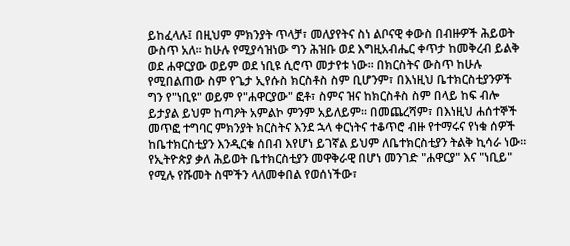ይከፈላሉ፤ በዚህም ምክንያት ጥላቻ፣ መለያየትና ስነ ልቦናዊ ቀውስ በብዙዎች ሕይወት ውስጥ አለ። ከሁሉ የሚያሳዝነው ግን ሕዝቡ ወደ እግዚአብሔር ቀጥታ ከመቅረብ ይልቅ ወደ ሐዋርያው ወይም ወደ ነቢዩ ሲሮጥ መታየቱ ነው። በክርስትና ውስጥ ከሁሉ የሚበልጠው ስም የጌታ ኢየሱስ ክርስቶስ ስም ቢሆንም፣ በእነዚህ ቤተክርስቲያንዎች ግን የ"ነቢዩ" ወይም የ"ሐዋርያው" ፎቶ፣ ስምና ዝና ከክርስቶስ ስም በላይ ከፍ ብሎ ይታያል ይህም ከጣዖት አምልኮ ምንም አይለይም። በመጨረሻም፣ በእነዚህ ሐሰተኞች መጥፎ ተግባር ምክንያት ክርስትና እንደ ኋላ ቀርነትና ተቆጥሮ ብዙ የተማሩና የነቁ ሰዎች ከቤተክርስቲያን እንዲርቁ ሰበብ እየሆነ ይገኛል ይህም ለቤተክርስቲያን ትልቅ ኪሳራ ነው።
የኢትዮጵያ ቃለ ሕይወት ቤተክርስቲያን መዋቅራዊ በሆነ መንገድ "ሐዋርያ" እና "ነቢይ" የሚሉ የሹመት ስሞችን ላለመቀበል የወሰነችው፣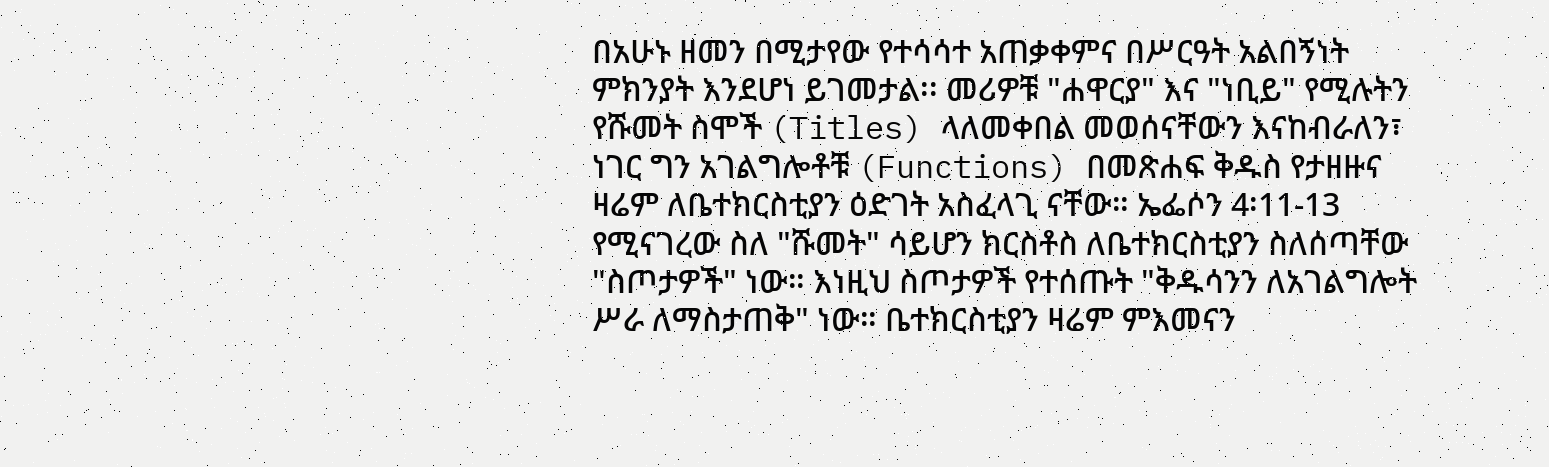በአሁኑ ዘመን በሚታየው የተሳሳተ አጠቃቀምና በሥርዓት አልበኝነት ምክንያት እንደሆነ ይገመታል፡፡ መሪዎቹ "ሐዋርያ" እና "ነቢይ" የሚሉትን የሹመት ስሞች (Titles) ላለመቀበል መወሰናቸውን እናከብራለን፣ ነገር ግን አገልግሎቶቹ (Functions) በመጽሐፍ ቅዱስ የታዘዙና ዛሬም ለቤተክርስቲያን ዕድገት አስፈላጊ ናቸው። ኤፌሶን 4፡11-13 የሚናገረው ስለ "ሹመት" ሳይሆን ክርስቶስ ለቤተክርስቲያን ስለሰጣቸው "ስጦታዎች" ነው። እነዚህ ስጦታዎች የተሰጡት "ቅዱሳንን ለአገልግሎት ሥራ ለማስታጠቅ" ነው። ቤተክርስቲያን ዛሬም ምእመናን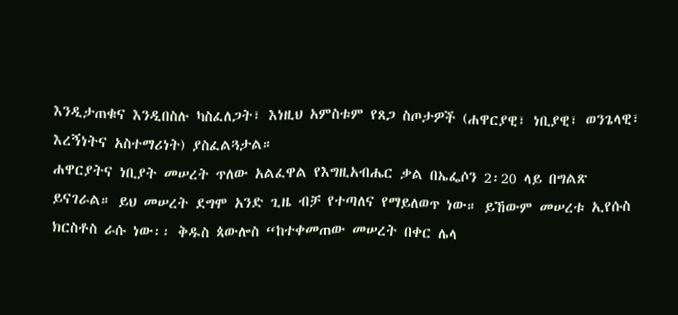እንዲታጠቁና እንዲበስሉ ካስፈለጋት፣ እነዚህ አምስቱም የጸጋ ስጦታዎች (ሐዋርያዊ፣ ነቢያዊ፣ ወንጌላዊ፣ እረኝነትና አስተማሪነት) ያስፈልጓታል።
ሐዋርያትና ነቢያት መሠረት ጥለው አልፈዋል የእግዚአብሔር ቃል በኤፌሶን 2፡20 ላይ በግልጽ ይናገራል። ይህ መሠረት ደግሞ አንድ ጊዜ ብቻ የተጣለና የማይለወጥ ነው። ይኸውም መሠረቱ ኢየሱስ ክርስቶስ ራሱ ነው፡፡ ቅዱስ ጳውሎስ “ከተቀመጠው መሠረት በቀር ሌላ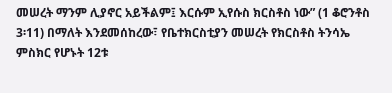መሠረት ማንም ሊያኖር አይችልም፤ እርሱም ኢየሱስ ክርስቶስ ነው” (1 ቆሮንቶስ 3፡11) በማለት እንደመሰከረው፣ የቤተክርስቲያን መሠረት የክርስቶስ ትንሳኤ ምስክር የሆኑት 12ቱ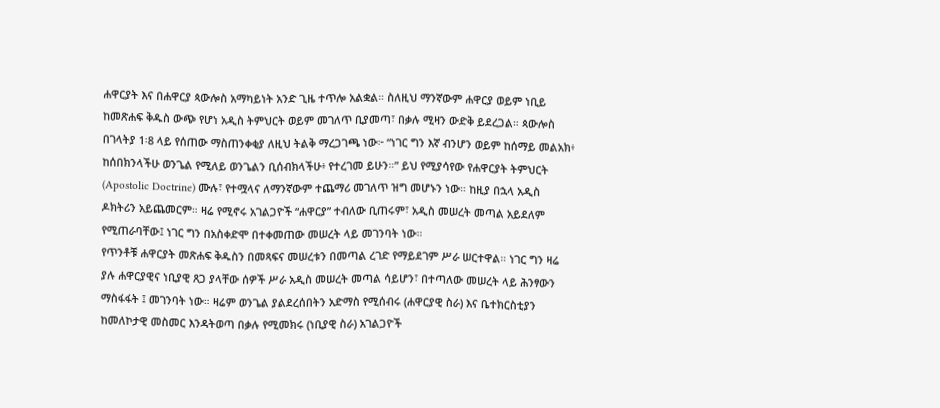ሐዋርያት እና በሐዋርያ ጳውሎስ አማካይነት አንድ ጊዜ ተጥሎ አልቋል። ስለዚህ ማንኛውም ሐዋርያ ወይም ነቢይ ከመጽሐፍ ቅዱስ ውጭ የሆነ አዲስ ትምህርት ወይም መገለጥ ቢያመጣ፣ በቃሉ ሚዛን ውድቅ ይደረጋል። ጳውሎስ በገላትያ 1፡8 ላይ የሰጠው ማስጠንቀቂያ ለዚህ ትልቅ ማረጋገጫ ነው፦ “ነገር ግን እኛ ብንሆን ወይም ከሰማይ መልአክ፥ ከሰበክንላችሁ ወንጌል የሚለይ ወንጌልን ቢሰብክላችሁ፥ የተረገመ ይሁን።” ይህ የሚያሳየው የሐዋርያት ትምህርት (Apostolic Doctrine) ሙሉ፣ የተሟላና ለማንኛውም ተጨማሪ መገለጥ ዝግ መሆኑን ነው። ከዚያ በኋላ አዲስ ዶክትሪን አይጨመርም። ዛሬ የሚኖሩ አገልጋዮች “ሐዋርያ” ተብለው ቢጠሩም፣ አዲስ መሠረት መጣል አይደለም የሚጠራባቸው፤ ነገር ግን በአስቀድሞ በተቀመጠው መሠረት ላይ መገንባት ነው።
የጥንቶቹ ሐዋርያት መጽሐፍ ቅዱስን በመጻፍና መሠረቱን በመጣል ረገድ የማይደገም ሥራ ሠርተዋል። ነገር ግን ዛሬ ያሉ ሐዋርያዊና ነቢያዊ ጸጋ ያላቸው ሰዎች ሥራ አዲስ መሠረት መጣል ሳይሆን፣ በተጣለው መሠረት ላይ ሕንፃውን ማስፋፋት ፤ መገንባት ነው። ዛሬም ወንጌል ያልደረሰበትን አድማስ የሚሰብሩ (ሐዋርያዊ ስራ) እና ቤተክርስቲያን ከመለኮታዊ መስመር እንዳትወጣ በቃሉ የሚመክሩ (ነቢያዊ ስራ) አገልጋዮች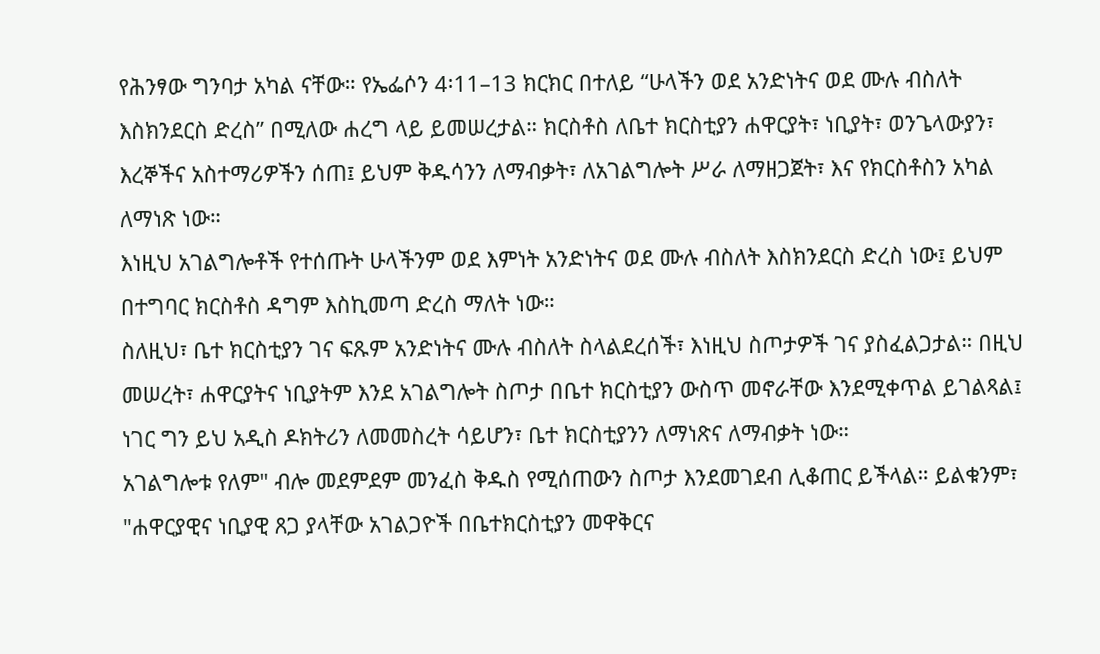የሕንፃው ግንባታ አካል ናቸው። የኤፌሶን 4፡11–13 ክርክር በተለይ “ሁላችን ወደ አንድነትና ወደ ሙሉ ብስለት እስክንደርስ ድረስ” በሚለው ሐረግ ላይ ይመሠረታል። ክርስቶስ ለቤተ ክርስቲያን ሐዋርያት፣ ነቢያት፣ ወንጌላውያን፣ እረኞችና አስተማሪዎችን ሰጠ፤ ይህም ቅዱሳንን ለማብቃት፣ ለአገልግሎት ሥራ ለማዘጋጀት፣ እና የክርስቶስን አካል ለማነጽ ነው።
እነዚህ አገልግሎቶች የተሰጡት ሁላችንም ወደ እምነት አንድነትና ወደ ሙሉ ብስለት እስክንደርስ ድረስ ነው፤ ይህም በተግባር ክርስቶስ ዳግም እስኪመጣ ድረስ ማለት ነው።
ስለዚህ፣ ቤተ ክርስቲያን ገና ፍጹም አንድነትና ሙሉ ብስለት ስላልደረሰች፣ እነዚህ ስጦታዎች ገና ያስፈልጋታል። በዚህ መሠረት፣ ሐዋርያትና ነቢያትም እንደ አገልግሎት ስጦታ በቤተ ክርስቲያን ውስጥ መኖራቸው እንደሚቀጥል ይገልጻል፤ ነገር ግን ይህ አዲስ ዶክትሪን ለመመስረት ሳይሆን፣ ቤተ ክርስቲያንን ለማነጽና ለማብቃት ነው።
አገልግሎቱ የለም" ብሎ መደምደም መንፈስ ቅዱስ የሚሰጠውን ስጦታ እንደመገደብ ሊቆጠር ይችላል። ይልቁንም፣ "ሐዋርያዊና ነቢያዊ ጸጋ ያላቸው አገልጋዮች በቤተክርስቲያን መዋቅርና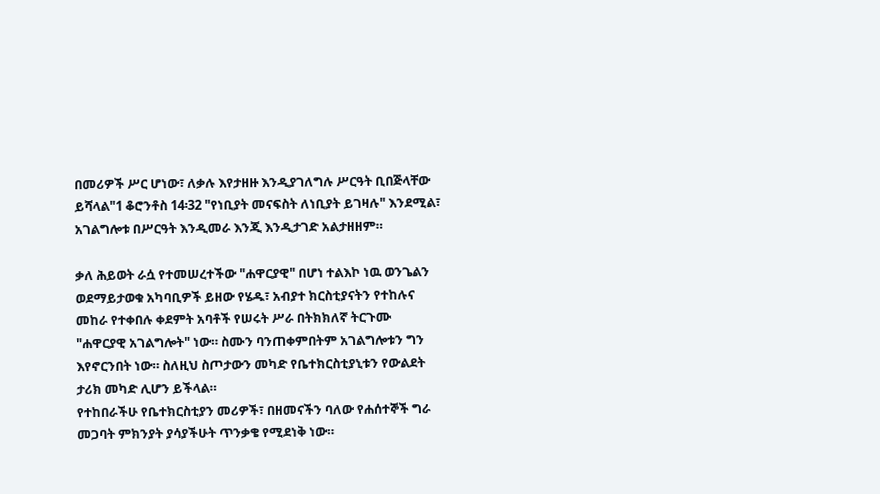በመሪዎች ሥር ሆነው፣ ለቃሉ እየታዘዙ እንዲያገለግሉ ሥርዓት ቢበጅላቸው ይሻላል"1 ቆሮንቶስ 14፡32 "የነቢያት መናፍስት ለነቢያት ይገዛሉ" እንደሚል፣ አገልግሎቱ በሥርዓት እንዲመራ እንጂ እንዲታገድ አልታዘዘም።

ቃለ ሕይወት ራሷ የተመሠረተችው "ሐዋርያዊ" በሆነ ተልእኮ ነዉ ወንጌልን ወደማይታወቁ አካባቢዎች ይዘው የሄዱ፣ አብያተ ክርስቲያናትን የተከሉና መከራ የተቀበሉ ቀደምት አባቶች የሠሩት ሥራ በትክክለኛ ትርጉሙ "ሐዋርያዊ አገልግሎት" ነው። ስሙን ባንጠቀምበትም አገልግሎቱን ግን እየኖርንበት ነው። ስለዚህ ስጦታውን መካድ የቤተክርስቲያኒቱን የውልደት ታሪክ መካድ ሊሆን ይችላል።
የተከበራችሁ የቤተክርስቲያን መሪዎች፣ በዘመናችን ባለው የሐሰተኞች ግራ መጋባት ምክንያት ያሳያችሁት ጥንቃቄ የሚደነቅ ነው።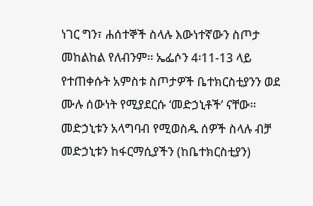ነገር ግን፣ ሐሰተኞች ስላሉ እውነተኛውን ስጦታ መከልከል የለብንም። ኤፌሶን 4፡11-13 ላይ የተጠቀሱት አምስቱ ስጦታዎች ቤተክርስቲያንን ወደ ሙሉ ሰውነት የሚያደርሱ ‘መድኃኒቶች’ ናቸው። መድኃኒቱን አላግባብ የሚወስዱ ሰዎች ስላሉ ብቻ መድኃኒቱን ከፋርማሲያችን (ከቤተክርስቲያን)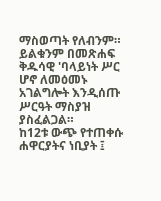ማስወጣት የለብንም። ይልቁንም በመጽሐፍ ቅዱሳዊ 'ባላይነት ሥር ሆኖ ለመዕመኑ አገልግሎት እንዲሰጡ ሥርዓት ማስያዝ ያስፈልጋል።
ከ12ቱ ውጭ የተጠቀሱ ሐዋርያትና ነቢያት ፤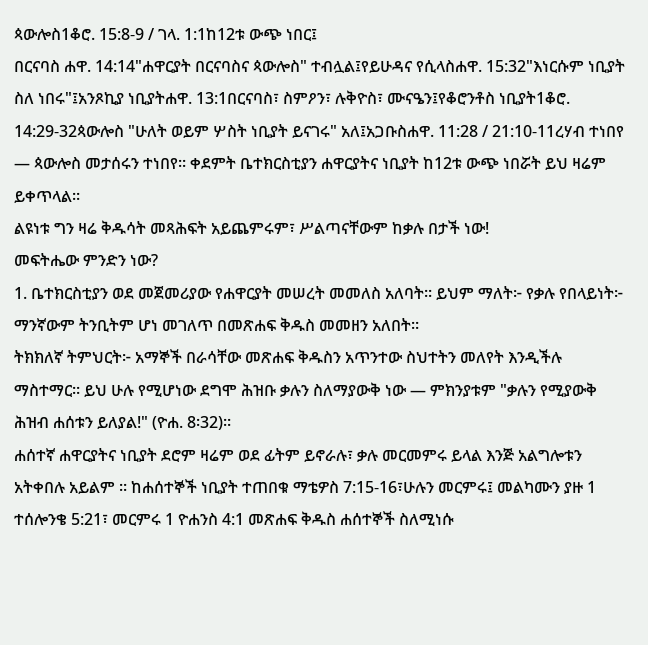ጳውሎስ1ቆሮ. 15:8-9 / ገላ. 1:1ከ12ቱ ውጭ ነበር፤
በርናባስ ሐዋ. 14:14"ሐዋርያት በርናባስና ጳውሎስ" ተብሏል፤የይሁዳና የሲላስሐዋ. 15:32"እነርሱም ነቢያት ስለ ነበሩ"፤አንጾኪያ ነቢያትሐዋ. 13:1በርናባስ፣ ስምዖን፣ ሉቅዮስ፣ ሙናዔን፤የቆሮንቶስ ነቢያት1ቆሮ. 14:29-32ጳውሎስ "ሁለት ወይም ሦስት ነቢያት ይናገሩ" አለ፤አጋቡስሐዋ. 11:28 / 21:10-11ረሃብ ተነበየ — ጳውሎስ መታሰሩን ተነበየ፡፡ ቀደምት ቤተክርስቲያን ሐዋርያትና ነቢያት ከ12ቱ ውጭ ነበሯት ይህ ዛሬም ይቀጥላል።
ልዩነቱ ግን ዛሬ ቅዱሳት መጻሕፍት አይጨምሩም፣ ሥልጣናቸውም ከቃሉ በታች ነው!
መፍትሔው ምንድን ነው?
1. ቤተክርስቲያን ወደ መጀመሪያው የሐዋርያት መሠረት መመለስ አለባት። ይህም ማለት፦ የቃሉ የበላይነት፦ ማንኛውም ትንቢትም ሆነ መገለጥ በመጽሐፍ ቅዱስ መመዘን አለበት።
ትክክለኛ ትምህርት፦ አማኞች በራሳቸው መጽሐፍ ቅዱስን አጥንተው ስህተትን መለየት እንዲችሉ ማስተማር። ይህ ሁሉ የሚሆነው ደግሞ ሕዝቡ ቃሉን ስለማያውቅ ነው — ምክንያቱም "ቃሉን የሚያውቅ ሕዝብ ሐሰቱን ይለያል!" (ዮሐ. 8፡32)።
ሐሰተኛ ሐዋርያትና ነቢያት ደሮም ዛሬም ወደ ፊትም ይኖራሉ፣ ቃሉ መርመምሩ ይላል እንጅ አልግሎቱን አትቀበሉ አይልም ፡፡ ከሐሰተኞች ነቢያት ተጠበቁ ማቴዎስ 7:15-16፣ሁሉን መርምሩ፤ መልካሙን ያዙ 1 ተሰሎንቄ 5:21፣ መርምሩ 1 ዮሐንስ 4:1 መጽሐፍ ቅዱስ ሐሰተኞች ስለሚነሱ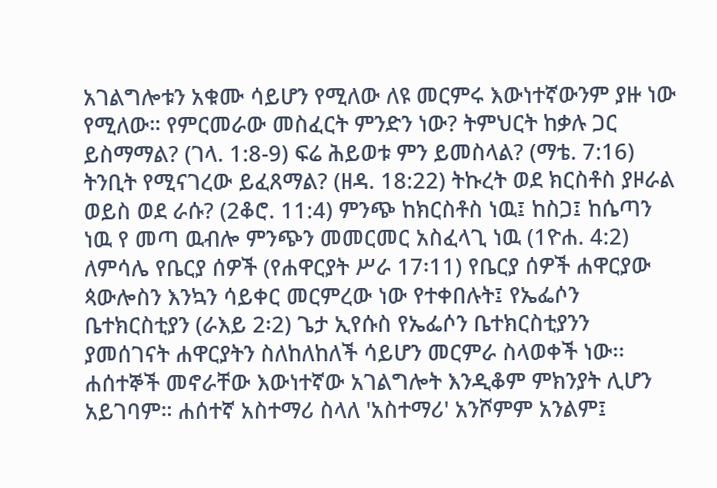አገልግሎቱን አቁሙ ሳይሆን የሚለው ለዩ መርምሩ እውነተኛውንም ያዙ ነው የሚለው። የምርመራው መስፈርት ምንድን ነው? ትምህርት ከቃሉ ጋር ይስማማል? (ገላ. 1:8-9) ፍሬ ሕይወቱ ምን ይመስላል? (ማቴ. 7:16) ትንቢት የሚናገረው ይፈጸማል? (ዘዳ. 18:22) ትኩረት ወደ ክርስቶስ ያዞራል ወይስ ወደ ራሱ? (2ቆሮ. 11:4) ምንጭ ከክርስቶስ ነዉ፤ ከስጋ፤ ከሴጣን ነዉ የ መጣ ዉብሎ ምንጭን መመርመር አስፈላጊ ነዉ (1ዮሐ. 4:2) ለምሳሌ የቤርያ ሰዎች (የሐዋርያት ሥራ 17፡11) የቤርያ ሰዎች ሐዋርያው ጳውሎስን እንኳን ሳይቀር መርምረው ነው የተቀበሉት፤ የኤፌሶን ቤተክርስቲያን (ራእይ 2፡2) ጌታ ኢየሱስ የኤፌሶን ቤተክርስቲያንን ያመሰገናት ሐዋርያትን ስለከለከለች ሳይሆን መርምራ ስላወቀች ነው፡፡ ሐሰተኞች መኖራቸው እውነተኛው አገልግሎት እንዲቆም ምክንያት ሊሆን አይገባም። ሐሰተኛ አስተማሪ ስላለ 'አስተማሪ' አንሾምም አንልም፤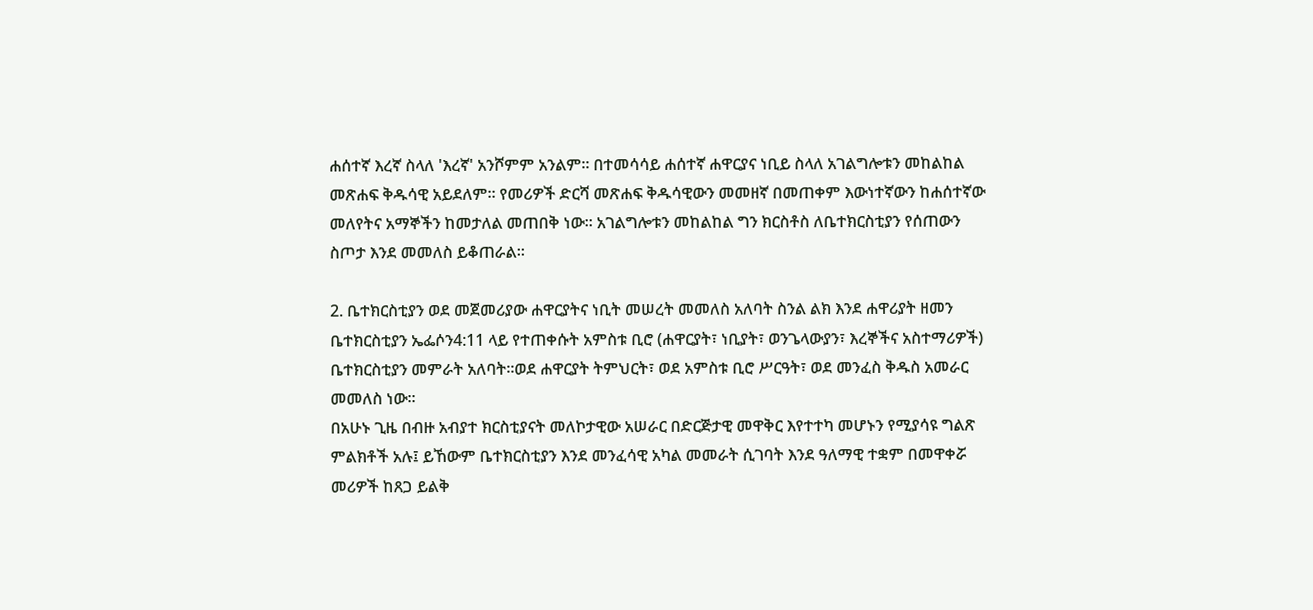ሐሰተኛ እረኛ ስላለ 'እረኛ' አንሾምም አንልም። በተመሳሳይ ሐሰተኛ ሐዋርያና ነቢይ ስላለ አገልግሎቱን መከልከል መጽሐፍ ቅዱሳዊ አይደለም። የመሪዎች ድርሻ መጽሐፍ ቅዱሳዊውን መመዘኛ በመጠቀም እውነተኛውን ከሐሰተኛው መለየትና አማኞችን ከመታለል መጠበቅ ነው። አገልግሎቱን መከልከል ግን ክርስቶስ ለቤተክርስቲያን የሰጠውን ስጦታ እንደ መመለስ ይቆጠራል።

2. ቤተክርስቲያን ወደ መጀመሪያው ሐዋርያትና ነቢት መሠረት መመለስ አለባት ስንል ልክ እንደ ሐዋሪያት ዘመን ቤተክርስቲያን ኤፌሶን4:11 ላይ የተጠቀሱት አምስቱ ቢሮ (ሐዋርያት፣ ነቢያት፣ ወንጌላውያን፣ እረኞችና አስተማሪዎች) ቤተክርስቲያን መምራት አለባት፡፡ወደ ሐዋርያት ትምህርት፣ ወደ አምስቱ ቢሮ ሥርዓት፣ ወደ መንፈስ ቅዱስ አመራር መመለስ ነው፡፡
በአሁኑ ጊዜ በብዙ አብያተ ክርስቲያናት መለኮታዊው አሠራር በድርጅታዊ መዋቅር እየተተካ መሆኑን የሚያሳዩ ግልጽ ምልክቶች አሉ፤ ይኸውም ቤተክርስቲያን እንደ መንፈሳዊ አካል መመራት ሲገባት እንደ ዓለማዊ ተቋም በመዋቀሯ መሪዎች ከጸጋ ይልቅ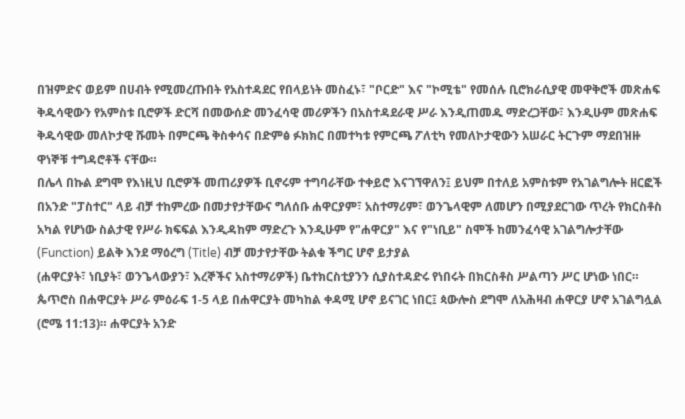በዝምድና ወይም በሀብት የሚመረጡበት የአስተዳደር የበላይነት መስፈኑ፣ "ቦርድ" እና "ኮሚቴ" የመሰሉ ቢሮክራሲያዊ መዋቅሮች መጽሐፍ ቅዱሳዊውን የአምስቱ ቢሮዎች ድርሻ በመውሰድ መንፈሳዊ መሪዎችን በአስተዳደራዊ ሥራ እንዲጠመዱ ማድረጋቸው፣ እንዲሁም መጽሐፍ ቅዱሳዊው መለኮታዊ ሹመት በምርጫ ቅስቀሳና በድምፅ ፉክክር በመተካቱ የምርጫ ፖለቲካ የመለኮታዊውን አሠራር ትርጉም ማደበዝዙ ዋነኞቹ ተግዳሮቶች ናቸው።
በሌላ በኩል ደግሞ የእነዚህ ቢሮዎች መጠሪያዎች ቢኖሩም ተግባራቸው ተቀይሮ እናገኘዋለን፤ ይህም በተለይ አምስቱም የአገልግሎት ዘርፎች በአንድ "ፓስተር" ላይ ብቻ ተከምረው በመታየታቸውና ግለሰቡ ሐዋርያም፣ አስተማሪም፣ ወንጌላዊም ለመሆን በሚያደርገው ጥረት የክርስቶስ አካል የሆነው ስልታዊ የሥራ ክፍፍል እንዲዳከም ማድረጉ እንዲሁም የ"ሐዋርያ" እና የ"ነቢይ" ስሞች ከመንፈሳዊ አገልግሎታቸው (Function) ይልቅ እንደ ማዕረግ (Title) ብቻ መታየታቸው ትልቁ ችግር ሆኖ ይታያል
(ሐዋርያት፣ ነቢያት፣ ወንጌላውያን፣ እረኞችና አስተማሪዎች) ቤተክርስቲያንን ሲያስተዳድሩ የነበሩት በክርስቶስ ሥልጣን ሥር ሆነው ነበር። ጴጥሮስ በሐዋርያት ሥራ ምዕራፍ 1-5 ላይ በሐዋርያት መካከል ቀዳሚ ሆኖ ይናገር ነበር፤ ጳውሎስ ደግሞ ለአሕዛብ ሐዋርያ ሆኖ አገልግሏል (ሮሜ 11:13)። ሐዋርያት አንድ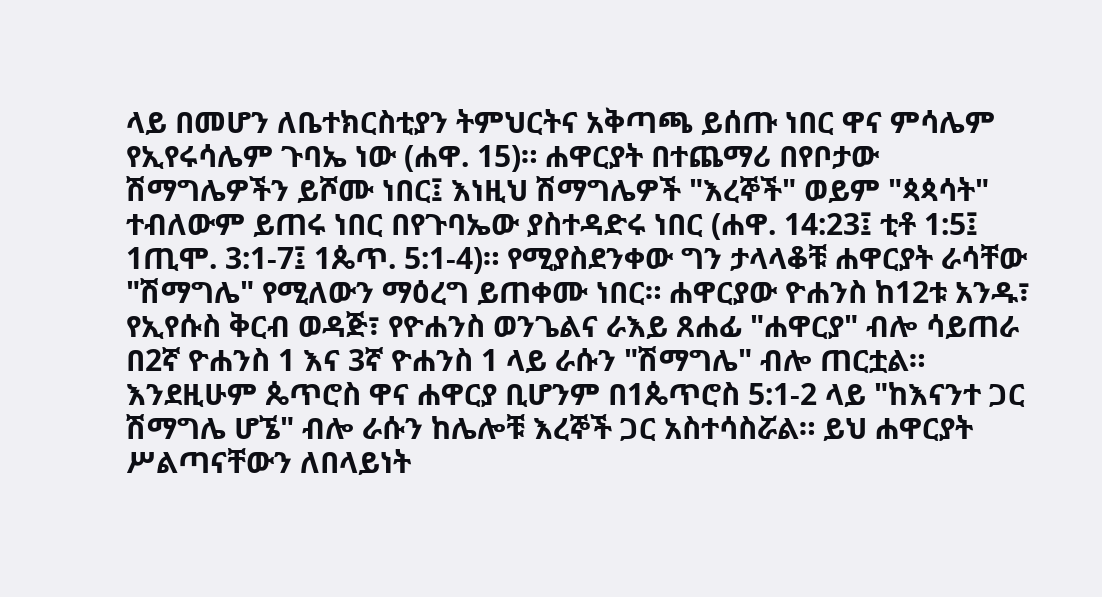ላይ በመሆን ለቤተክርስቲያን ትምህርትና አቅጣጫ ይሰጡ ነበር ዋና ምሳሌም የኢየሩሳሌም ጉባኤ ነው (ሐዋ. 15)። ሐዋርያት በተጨማሪ በየቦታው ሽማግሌዎችን ይሾሙ ነበር፤ እነዚህ ሽማግሌዎች "እረኞች" ወይም "ጳጳሳት" ተብለውም ይጠሩ ነበር በየጉባኤው ያስተዳድሩ ነበር (ሐዋ. 14:23፤ ቲቶ 1:5፤ 1ጢሞ. 3:1-7፤ 1ጴጥ. 5:1-4)። የሚያስደንቀው ግን ታላላቆቹ ሐዋርያት ራሳቸው "ሽማግሌ" የሚለውን ማዕረግ ይጠቀሙ ነበር። ሐዋርያው ዮሐንስ ከ12ቱ አንዱ፣ የኢየሱስ ቅርብ ወዳጅ፣ የዮሐንስ ወንጌልና ራእይ ጸሐፊ "ሐዋርያ" ብሎ ሳይጠራ በ2ኛ ዮሐንስ 1 እና 3ኛ ዮሐንስ 1 ላይ ራሱን "ሽማግሌ" ብሎ ጠርቷል። እንደዚሁም ጴጥሮስ ዋና ሐዋርያ ቢሆንም በ1ጴጥሮስ 5:1-2 ላይ "ከእናንተ ጋር ሽማግሌ ሆኜ" ብሎ ራሱን ከሌሎቹ እረኞች ጋር አስተሳስሯል። ይህ ሐዋርያት ሥልጣናቸውን ለበላይነት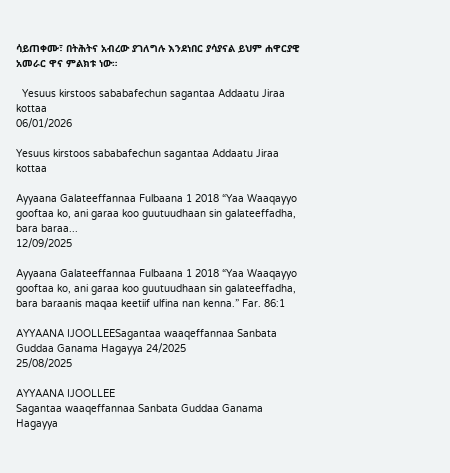ሳይጠቀሙ፣ በትሕትና አብረው ያገለግሉ እንደነበር ያሳያናል ይህም ሐዋርያዊ አመራር ዋና ምልክቱ ነው።

  Yesuus kirstoos sababafechun sagantaa Addaatu Jiraa kottaa
06/01/2026

Yesuus kirstoos sababafechun sagantaa Addaatu Jiraa kottaa

Ayyaana Galateeffannaa Fulbaana 1 2018 “Yaa Waaqayyo gooftaa ko, ani garaa koo guutuudhaan sin galateeffadha, bara baraa...
12/09/2025

Ayyaana Galateeffannaa Fulbaana 1 2018 “Yaa Waaqayyo gooftaa ko, ani garaa koo guutuudhaan sin galateeffadha, bara baraanis maqaa keetiif ulfina nan kenna.” Far. 86:1

AYYAANA IJOOLLEESagantaa waaqeffannaa Sanbata Guddaa Ganama Hagayya 24/2025
25/08/2025

AYYAANA IJOOLLEE
Sagantaa waaqeffannaa Sanbata Guddaa Ganama Hagayya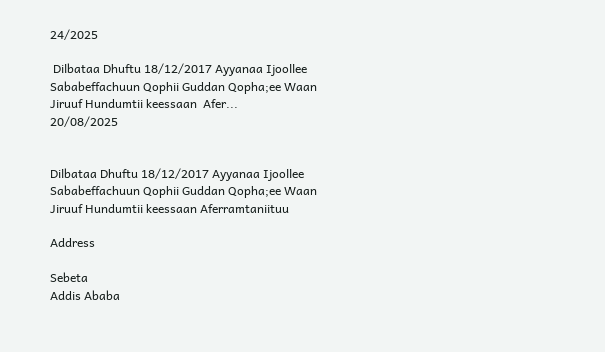24/2025

 Dilbataa Dhuftu 18/12/2017 Ayyanaa Ijoollee  Sababeffachuun Qophii Guddan Qopha;ee Waan Jiruuf Hundumtii keessaan  Afer...
20/08/2025


Dilbataa Dhuftu 18/12/2017 Ayyanaa Ijoollee Sababeffachuun Qophii Guddan Qopha;ee Waan Jiruuf Hundumtii keessaan Aferramtaniituu

Address

Sebeta
Addis Ababa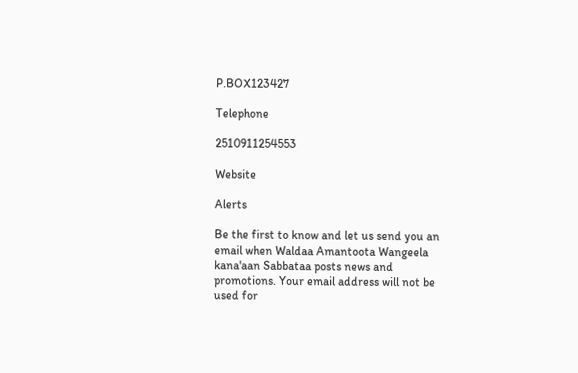P.BOX123427

Telephone

2510911254553

Website

Alerts

Be the first to know and let us send you an email when Waldaa Amantoota Wangeela kana'aan Sabbataa posts news and promotions. Your email address will not be used for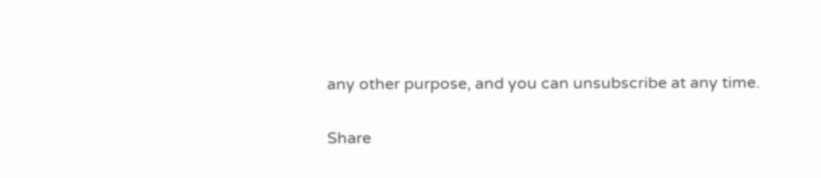any other purpose, and you can unsubscribe at any time.

Share